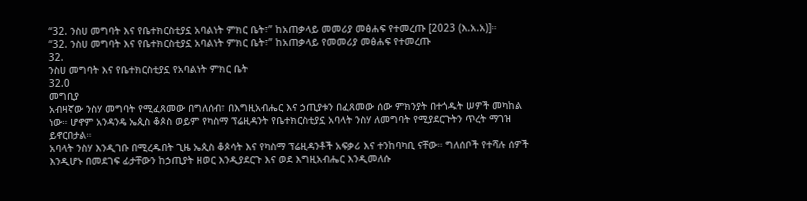“32. ንስሀ መግባት እና የቤተክርስቲያኗ አባልነት ምክር ቤት፣” ከአጠቃላይ መመሪያ መፅሐፍ የተመረጡ [2023 (እ.አ.አ)]።
“32. ንስሀ መግባት እና የቤተክርስቲያኗ አባልነት ምክር ቤት፣” ከአጠቃላይ የመመሪያ መፅሐፍ የተመረጡ
32.
ንስሀ መግባት እና የቤተክርስቲያኗ የአባልነት ምክር ቤት
32.0
መግቢያ
አብዛኛው ንስሃ መግባት የሚፈጸመው በግለሰብ፣ በእግዚአብሔር እና ኃጢያቱን በፈጸመው ሰው ምክንያት በተጎዱት ሠዎች መካከል ነው። ሆኖም አንዳንዴ ኤጲስ ቆጶስ ወይም የካስማ ፕሬዚዳንት የቤተክርስቲያኗ አባላት ንስሃ ለመግባት የሚያደርጉትን ጥረት ማገዝ ይኖርበታል።
አባላት ንስሃ እንዲገቡ በሚረዱበት ጊዜ ኤጲስ ቆጶሳት እና የካስማ ፕሬዚዳንቶች አፍቃሪ እና ተንከባካቢ ናቸው። ግለሰቦች የተሻሉ ሰዎች እንዲሆኑ በመደገፍ ፊታቸውን ከኃጢያት ዘወር እንዲያደርጉ እና ወደ እግዚአብሔር እንዲመለሱ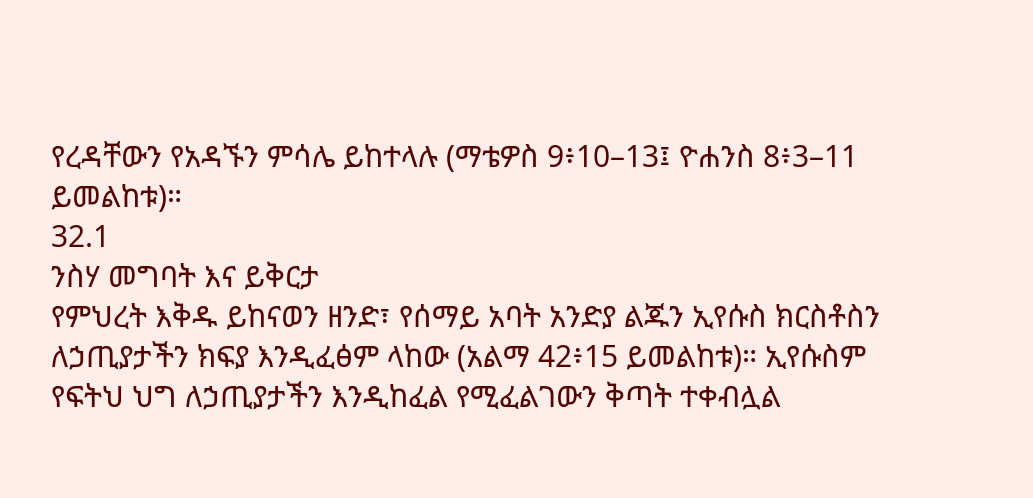የረዳቸውን የአዳኙን ምሳሌ ይከተላሉ (ማቴዎስ 9፥10–13፤ ዮሐንስ 8፥3–11 ይመልከቱ)።
32.1
ንስሃ መግባት እና ይቅርታ
የምህረት እቅዱ ይከናወን ዘንድ፣ የሰማይ አባት አንድያ ልጁን ኢየሱስ ክርስቶስን ለኃጢያታችን ክፍያ እንዲፈፅም ላከው (አልማ 42፥15 ይመልከቱ)። ኢየሱስም የፍትህ ህግ ለኃጢያታችን እንዲከፈል የሚፈልገውን ቅጣት ተቀብሏል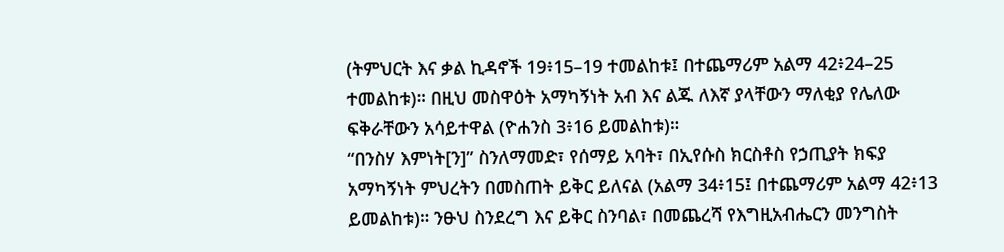(ትምህርት እና ቃል ኪዳኖች 19፥15–19 ተመልከቱ፤ በተጨማሪም አልማ 42፥24–25 ተመልከቱ)። በዚህ መስዋዕት አማካኝነት አብ እና ልጁ ለእኛ ያላቸውን ማለቂያ የሌለው ፍቅራቸውን አሳይተዋል (ዮሐንስ 3፥16 ይመልከቱ)።
“በንስሃ እምነት[ን]” ስንለማመድ፣ የሰማይ አባት፣ በኢየሱስ ክርስቶስ የኃጢያት ክፍያ አማካኝነት ምህረትን በመስጠት ይቅር ይለናል (አልማ 34፥15፤ በተጨማሪም አልማ 42፥13 ይመልከቱ)። ንፁህ ስንደረግ እና ይቅር ስንባል፣ በመጨረሻ የእግዚአብሔርን መንግስት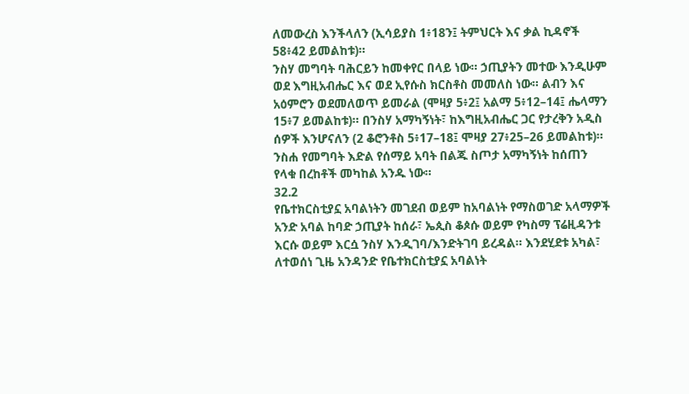ለመውረስ እንችላለን (ኢሳይያስ 1፥18ን፤ ትምህርት እና ቃል ኪዳኖች 58፥42 ይመልከቱ)።
ንስሃ መግባት ባሕርይን ከመቀየር በላይ ነው። ኃጢያትን መተው እንዲሁም ወደ እግዚአብሔር እና ወደ ኢየሱስ ክርስቶስ መመለስ ነው። ልብን እና አዕምሮን ወደመለወጥ ይመራል (ሞዛያ 5፥2፤ አልማ 5፥12–14፤ ሔላማን 15፥7 ይመልከቱ)። በንስሃ አማካኝነት፣ ከእግዚአብሔር ጋር የታረቅን አዲስ ሰዎች እንሆናለን (2 ቆሮንቶስ 5፥17–18፤ ሞዛያ 27፥25–26 ይመልከቱ)።
ንስሐ የመግባት እድል የሰማይ አባት በልጁ ስጦታ አማካኝነት ከሰጠን የላቁ በረከቶች መካከል አንዱ ነው።
32.2
የቤተክርስቲያኗ አባልነትን መገደብ ወይም ከአባልነት የማስወገድ አላማዎች
አንድ አባል ከባድ ኃጢያት ከሰራ፣ ኤጲስ ቆጶሱ ወይም የካስማ ፕሬዚዳንቱ እርሱ ወይም እርሷ ንስሃ እንዲገባ/እንድትገባ ይረዳል። እንደሂደቱ አካል፣ ለተወሰነ ጊዜ አንዳንድ የቤተክርስቲያኗ አባልነት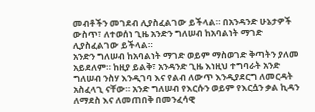መብቶችን መገደብ ሊያስፈልገው ይችላል። በአንዳንድ ሁኔታዎች ውስጥ፣ ለተወሰነ ጊዜ አንድን ግለሠብ ከአባልነት ማገድ ሊያስፈልገው ይችላል።
አንድን ግለሠብ ከአባልነት ማገድ ወይም ማስወገድ ቅጣትን ያለመ አይደለም። ከዚያ ይልቅ፣ አንዳንድ ጊዜ እነዚህ ተግባራት አንድ ግለሠብ ንስሃ እንዲገባ እና የልብ ለውጥ እንዲያደርግ ለመርዳት አስፈላጊ ናቸው። አንድ ግለሠብ የእርሱን ወይም የእርሷን ቃል ኪዳን ለማደስ እና ለመጠበቅ በመንፈሳዊ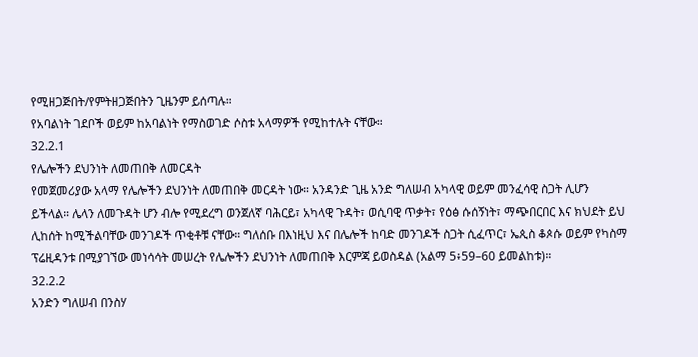የሚዘጋጅበት/የምትዘጋጅበትን ጊዜንም ይሰጣሉ።
የአባልነት ገደቦች ወይም ከአባልነት የማስወገድ ሶስቱ አላማዎች የሚከተሉት ናቸው።
32.2.1
የሌሎችን ደህንነት ለመጠበቅ ለመርዳት
የመጀመሪያው አላማ የሌሎችን ደህንነት ለመጠበቅ መርዳት ነው። አንዳንድ ጊዜ አንድ ግለሠብ አካላዊ ወይም መንፈሳዊ ስጋት ሊሆን ይችላል። ሌላን ለመጉዳት ሆን ብሎ የሚደረግ ወንጀለኛ ባሕርይ፣ አካላዊ ጉዳት፣ ወሲባዊ ጥቃት፣ የዕፅ ሱሰኝነት፣ ማጭበርበር እና ክህደት ይህ ሊከሰት ከሚችልባቸው መንገዶች ጥቂቶቹ ናቸው። ግለሰቡ በእነዚህ እና በሌሎች ከባድ መንገዶች ስጋት ሲፈጥር፣ ኤጲስ ቆጶሱ ወይም የካስማ ፕሬዚዳንቱ በሚያገኘው መነሳሳት መሠረት የሌሎችን ደህንነት ለመጠበቅ እርምጃ ይወስዳል (አልማ 5፥59–60 ይመልከቱ)።
32.2.2
አንድን ግለሠብ በንስሃ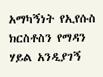አማካኝነት የኢየሱስ ክርስቶስን የማዳን ሃይል አንዲያገኝ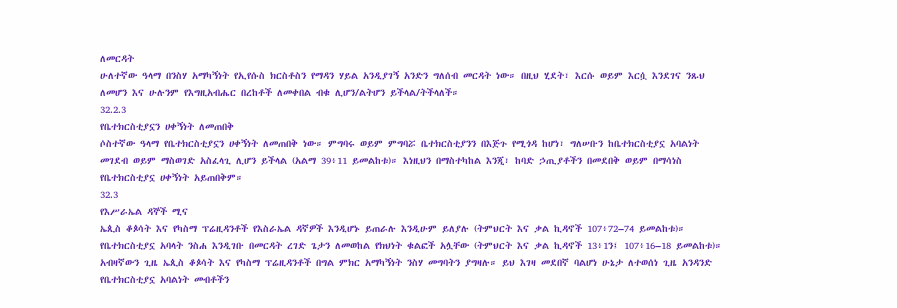ለመርዳት
ሁለተኛው ዓላማ በንስሃ አማካኝነት የኢየሱስ ክርስቶስን የማዳን ሃይል አንዲያገኝ አንድን ግለሰብ መርዳት ነው። በዚህ ሂደት፣ እርሱ ወይም እርሷ እንደገና ንጹህ ለመሆን እና ሁሉንም የእግዚአብሔር በረከቶች ለመቀበል ብቁ ሊሆን/ልትሆን ይችላል/ትችላለች።
32.2.3
የቤተክርስቲያኗን ሀቀኝነት ለመጠበቅ
ሶስተኛው ዓላማ የቤተክርስቲያኗን ሀቀኝነት ለመጠበቅ ነው። ምግባሩ ወይም ምግባሯ ቤተክርስቲያንን በእጅጉ የሚጎዳ ከሆነ፣ ግለሠቡን ከቤተክርስቲያኗ አባልነት መገደብ ወይም ማስወገድ አስፈላጊ ሊሆን ይችላል (አልማ 39፥11 ይመልከቱ)። እነዚህን በማስተካከል እንጂ፣ ከባድ ኃጢያቶችን በመደበቅ ወይም በማሳነስ የቤተክርስቲያኗ ሀቀኝነት አይጠበቅም።
32.3
የእሥራኤል ዳኞች ሚና
ኤጲስ ቆጶሳት እና የካስማ ፕሬዚዳንቶች የእስራኤል ዳኛዎች እንዲሆኑ ይጠራሉ እንዲሁም ይለያሉ (ትምህርት እና ቃል ኪዳኖች 107፥72–74 ይመልከቱ)። የቤተክርስቲያኗ አባላት ንስሐ እንዲገቡ በመርዳት ረገድ ጌታን ለመወከል የክህነት ቁልፎች አሏቸው (ትምህርት እና ቃል ኪዳኖች 13፥1ን፤ 107፥16–18 ይመልከቱ)።
አብዛኛውን ጊዜ ኤጲስ ቆጶሳት እና የካስማ ፕሬዚዳንቶች በግል ምክር አማካኝነት ንስሃ መግባትን ያግዛሉ። ይህ እገዛ መደበኛ ባልሆነ ሁኔታ ለተወሰነ ጊዜ አንዳንድ የቤተክርስቲያኗ አባልነት መብቶችን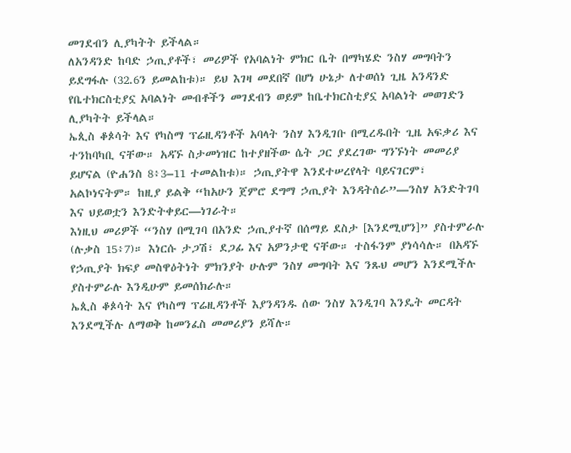መገደብን ሊያካትት ይችላል።
ለአንዳንድ ከባድ ኃጢያቶች፣ መሪዎች የአባልነት ምክር ቤት በማካሄድ ንስሃ መግባትን ይደግፋሉ (32.6ን ይመልከቱ)። ይህ እገዛ መደበኛ በሆነ ሁኔታ ለተወሰነ ጊዜ አንዳንድ የቤተክርስቲያኗ አባልነት መብቶችን መገደብን ወይም ከቤተክርስቲያኗ አባልነት መወገድን ሊያካትት ይችላል።
ኤጲስ ቆጶሳት እና የካስማ ፕሬዚዳንቶች አባላት ንስሃ እንዲገቡ በሚረዱበት ጊዜ አፍቃሪ እና ተንከባካቢ ናቸው። አዳኙ ስታመነዝር ከተያዘችው ሴት ጋር ያደረገው ግንኙነት መመሪያ ይሆናል (ዮሐንስ 8፥3–11 ተመልከቱ)። ኃጢያትዋ እንደተሠረየላት ባይናገርም፣ አልኮነናትም። ከዚያ ይልቅ “ከአሁን ጀምሮ ደግማ ኃጢያት እንዳትሰራ”—ንስሃ አንድትገባ እና ህይወቷን እንድትቀይር—ነገራት።
እነዚህ መሪዎች “ንስሃ በሚገባ በአንድ ኃጢያተኛ በሰማይ ደስታ [እንደሚሆን]” ያስተምራሉ (ሉቃስ 15፥7)። እነርሱ ታጋሽ፣ ደጋፊ እና አዎንታዊ ናቸው። ተስፋንም ያነሳሳሉ። በአዳኙ የኃጢያት ክፍያ መስዋዕትነት ምክንያት ሁሉም ንስሃ መግባት እና ንጹህ መሆን እንደሚችሉ ያስተምራሉ እንዲሁም ይመሰክራሉ።
ኤጲስ ቆጶሳት እና የካስማ ፕሬዚዳንቶች እያንዳንዱ ሰው ንስሃ እንዲገባ እንዴት መርዳት እንደሚችሉ ለማወቅ ከመንፈስ መመሪያን ይሻሉ።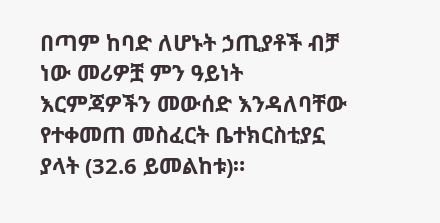በጣም ከባድ ለሆኑት ኃጢያቶች ብቻ ነው መሪዎቿ ምን ዓይነት እርምጃዎችን መውሰድ እንዳለባቸው የተቀመጠ መስፈርት ቤተክርስቲያኗ ያላት (32.6 ይመልከቱ)።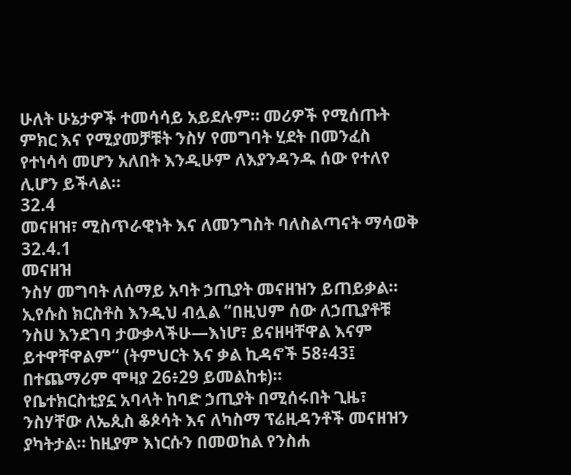ሁለት ሁኔታዎች ተመሳሳይ አይደሉም። መሪዎች የሚሰጡት ምክር እና የሚያመቻቹት ንስሃ የመግባት ሂደት በመንፈስ የተነሳሳ መሆን አለበት እንዲሁም ለእያንዳንዱ ሰው የተለየ ሊሆን ይችላል።
32.4
መናዘዝ፣ ሚስጥራዊነት እና ለመንግስት ባለስልጣናት ማሳወቅ
32.4.1
መናዘዝ
ንስሃ መግባት ለሰማይ አባት ኃጢያት መናዘዝን ይጠይቃል። ኢየሱስ ክርስቶስ እንዲህ ብሏል “በዚህም ሰው ለኃጢያቶቹ ንስሀ እንደገባ ታውቃላችሁ—እነሆ፣ ይናዘዛቸዋል እናም ይተዋቸዋልም“ (ትምህርት እና ቃል ኪዳኖች 58፥43፤ በተጨማሪም ሞዛያ 26፥29 ይመልከቱ)።
የቤተክርስቲያኗ አባላት ከባድ ኃጢያት በሚሰሩበት ጊዜ፣ ንስሃቸው ለኤጲስ ቆጶሳት እና ለካስማ ፕሬዚዳንቶች መናዘዝን ያካትታል። ከዚያም እነርሱን በመወከል የንስሐ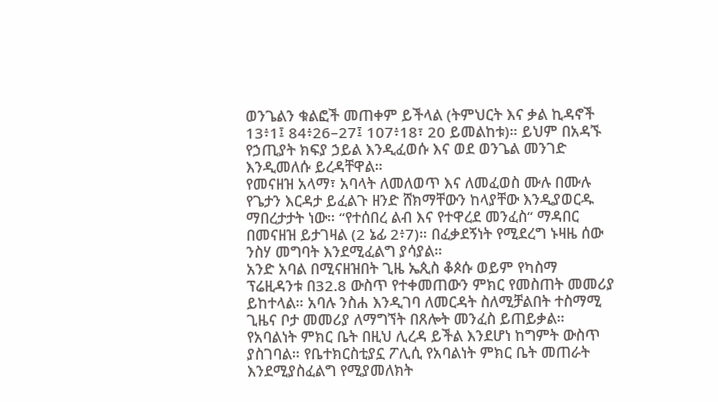ወንጌልን ቁልፎች መጠቀም ይችላል (ትምህርት እና ቃል ኪዳኖች 13፥1፤ 84፥26–27፤ 107፥18፣ 20 ይመልከቱ)። ይህም በአዳኙ የኃጢያት ክፍያ ኃይል እንዲፈወሱ እና ወደ ወንጌል መንገድ እንዲመለሱ ይረዳቸዋል።
የመናዘዝ አላማ፣ አባላት ለመለወጥ እና ለመፈወስ ሙሉ በሙሉ የጌታን እርዳታ ይፈልጉ ዘንድ ሸክማቸውን ከላያቸው እንዲያወርዱ ማበረታታት ነው። “የተሰበረ ልብ እና የተዋረደ መንፈስ“ ማዳበር በመናዘዝ ይታገዛል (2 ኔፊ 2፥7)። በፈቃደኝነት የሚደረግ ኑዛዜ ሰው ንስሃ መግባት እንደሚፈልግ ያሳያል።
አንድ አባል በሚናዘዝበት ጊዜ ኤጲስ ቆጶሱ ወይም የካስማ ፕሬዚዳንቱ በ32.8 ውስጥ የተቀመጠውን ምክር የመስጠት መመሪያ ይከተላል። አባሉ ንስሐ እንዲገባ ለመርዳት ስለሚቻልበት ተስማሚ ጊዜና ቦታ መመሪያ ለማግኘት በጸሎት መንፈስ ይጠይቃል። የአባልነት ምክር ቤት በዚህ ሊረዳ ይችል እንደሆነ ከግምት ውስጥ ያስገባል። የቤተክርስቲያኗ ፖሊሲ የአባልነት ምክር ቤት መጠራት እንደሚያስፈልግ የሚያመለክት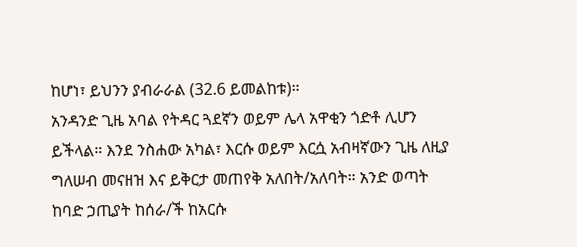ከሆነ፣ ይህንን ያብራራል (32.6 ይመልከቱ)።
አንዳንድ ጊዜ አባል የትዳር ጓደኛን ወይም ሌላ አዋቂን ጎድቶ ሊሆን ይችላል። እንደ ንስሐው አካል፣ እርሱ ወይም እርሷ አብዛኛውን ጊዜ ለዚያ ግለሠብ መናዘዝ እና ይቅርታ መጠየቅ አለበት/አለባት። አንድ ወጣት ከባድ ኃጢያት ከሰራ/ች ከአርሱ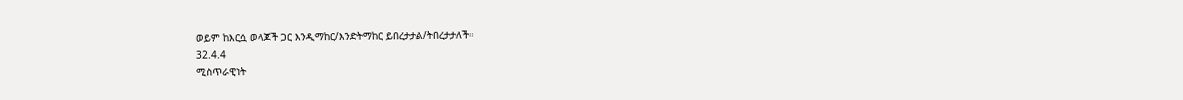ወይም ከእርሷ ወላጆች ጋር እንዲማከር/እንድትማከር ይበረታታል/ትበረታታለች።
32.4.4
ሚስጥራዊነት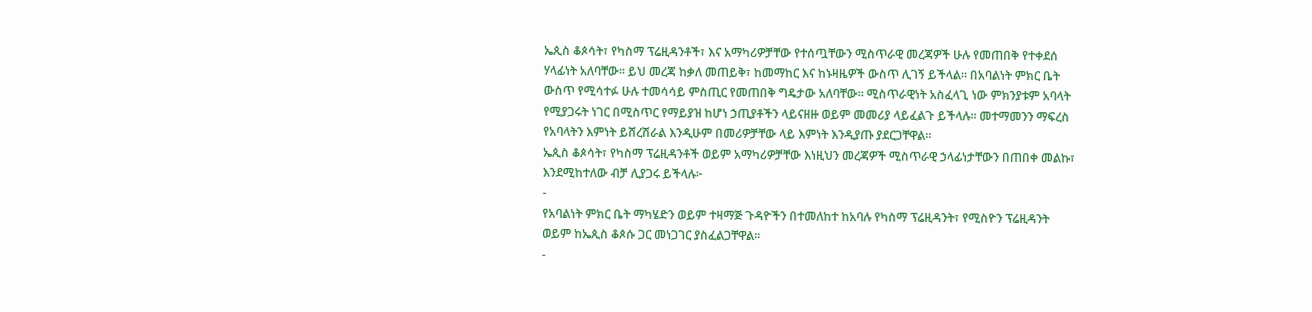ኤጲስ ቆጶሳት፣ የካስማ ፕሬዚዳንቶች፣ እና አማካሪዎቻቸው የተሰጧቸውን ሚስጥራዊ መረጃዎች ሁሉ የመጠበቅ የተቀደሰ ሃላፊነት አለባቸው። ይህ መረጃ ከቃለ መጠይቅ፣ ከመማከር እና ከኑዛዜዎች ውስጥ ሊገኝ ይችላል። በአባልነት ምክር ቤት ውስጥ የሚሳተፉ ሁሉ ተመሳሳይ ምስጢር የመጠበቅ ግዴታው አለባቸው። ሚስጥራዊነት አስፈላጊ ነው ምክንያቱም አባላት የሚያጋሩት ነገር በሚስጥር የማይያዝ ከሆነ ኃጢያቶችን ላይናዘዙ ወይም መመሪያ ላይፈልጉ ይችላሉ። መተማመንን ማፍረስ የአባላትን እምነት ይሸረሽራል እንዲሁም በመሪዎቻቸው ላይ እምነት እንዲያጡ ያደርጋቸዋል።
ኤጲስ ቆጶሳት፣ የካስማ ፕሬዚዳንቶች ወይም አማካሪዎቻቸው እነዚህን መረጃዎች ሚስጥራዊ ኃላፊነታቸውን በጠበቀ መልኩ፣ እንደሚከተለው ብቻ ሊያጋሩ ይችላሉ፦
-
የአባልነት ምክር ቤት ማካሄድን ወይም ተዛማጅ ጉዳዮችን በተመለከተ ከአባሉ የካስማ ፕሬዚዳንት፣ የሚስዮን ፕሬዚዳንት ወይም ከኤጲስ ቆጶሱ ጋር መነጋገር ያስፈልጋቸዋል።
-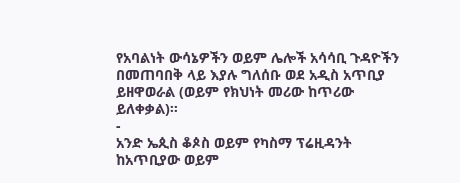የአባልነት ውሳኔዎችን ወይም ሌሎች አሳሳቢ ጉዳዮችን በመጠባበቅ ላይ እያሉ ግለሰቡ ወደ አዲስ አጥቢያ ይዘዋወራል (ወይም የክህነት መሪው ከጥሪው ይለቀቃል)።
-
አንድ ኤጲስ ቆጶስ ወይም የካስማ ፕሬዚዳንት ከአጥቢያው ወይም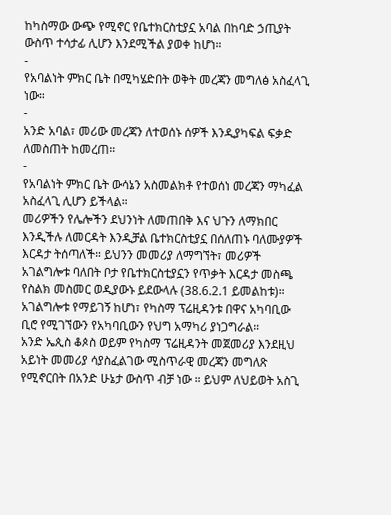ከካስማው ውጭ የሚኖር የቤተክርስቲያኗ አባል በከባድ ኃጢያት ውስጥ ተሳታፊ ሊሆን እንደሚችል ያወቀ ከሆነ።
-
የአባልነት ምክር ቤት በሚካሄድበት ወቅት መረጃን መግለፅ አስፈላጊ ነው።
-
አንድ አባል፣ መሪው መረጃን ለተወሰኑ ሰዎች እንዲያካፍል ፍቃድ ለመስጠት ከመረጠ።
-
የአባልነት ምክር ቤት ውሳኔን አስመልክቶ የተወሰነ መረጃን ማካፈል አስፈላጊ ሊሆን ይችላል።
መሪዎችን የሌሎችን ደህንነት ለመጠበቅ እና ህጉን ለማክበር እንዲችሉ ለመርዳት እንዲቻል ቤተክርስቲያኗ በሰለጠኑ ባለሙያዎች እርዳታ ትሰጣለች። ይህንን መመሪያ ለማግኘት፣ መሪዎች አገልግሎቱ ባለበት ቦታ የቤተክርስቲያኗን የጥቃት እርዳታ መስጫ የስልክ መስመር ወዲያውኑ ይደውላሉ (38.6.2.1 ይመልከቱ)። አገልግሎቱ የማይገኝ ከሆነ፣ የካስማ ፕሬዚዳንቱ በዋና አካባቢው ቢሮ የሚገኘውን የአካባቢውን የህግ አማካሪ ያነጋግራል።
አንድ ኤጲስ ቆጶስ ወይም የካስማ ፕሬዚዳንት መጀመሪያ እንደዚህ አይነት መመሪያ ሳያስፈልገው ሚስጥራዊ መረጃን መግለጽ የሚኖርበት በአንድ ሁኔታ ውስጥ ብቻ ነው ። ይህም ለህይወት አስጊ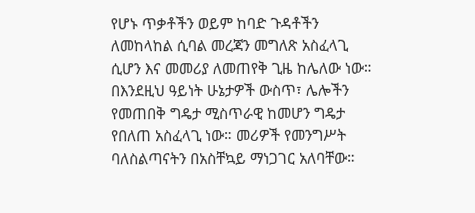የሆኑ ጥቃቶችን ወይም ከባድ ጉዳቶችን ለመከላከል ሲባል መረጃን መግለጽ አስፈላጊ ሲሆን እና መመሪያ ለመጠየቅ ጊዜ ከሌለው ነው። በእንደዚህ ዓይነት ሁኔታዎች ውስጥ፣ ሌሎችን የመጠበቅ ግዴታ ሚስጥራዊ ከመሆን ግዴታ የበለጠ አስፈላጊ ነው። መሪዎች የመንግሥት ባለስልጣናትን በአስቸኳይ ማነጋገር አለባቸው።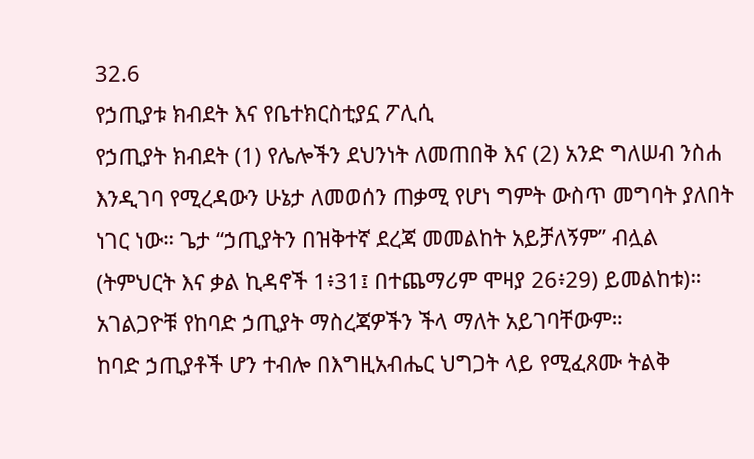32.6
የኃጢያቱ ክብደት እና የቤተክርስቲያኗ ፖሊሲ
የኃጢያት ክብደት (1) የሌሎችን ደህንነት ለመጠበቅ እና (2) አንድ ግለሠብ ንስሐ እንዲገባ የሚረዳውን ሁኔታ ለመወሰን ጠቃሚ የሆነ ግምት ውስጥ መግባት ያለበት ነገር ነው። ጌታ “ኃጢያትን በዝቅተኛ ደረጃ መመልከት አይቻለኝም” ብሏል (ትምህርት እና ቃል ኪዳኖች 1፥31፤ በተጨማሪም ሞዛያ 26፥29) ይመልከቱ)። አገልጋዮቹ የከባድ ኃጢያት ማስረጃዎችን ችላ ማለት አይገባቸውም።
ከባድ ኃጢያቶች ሆን ተብሎ በእግዚአብሔር ህግጋት ላይ የሚፈጸሙ ትልቅ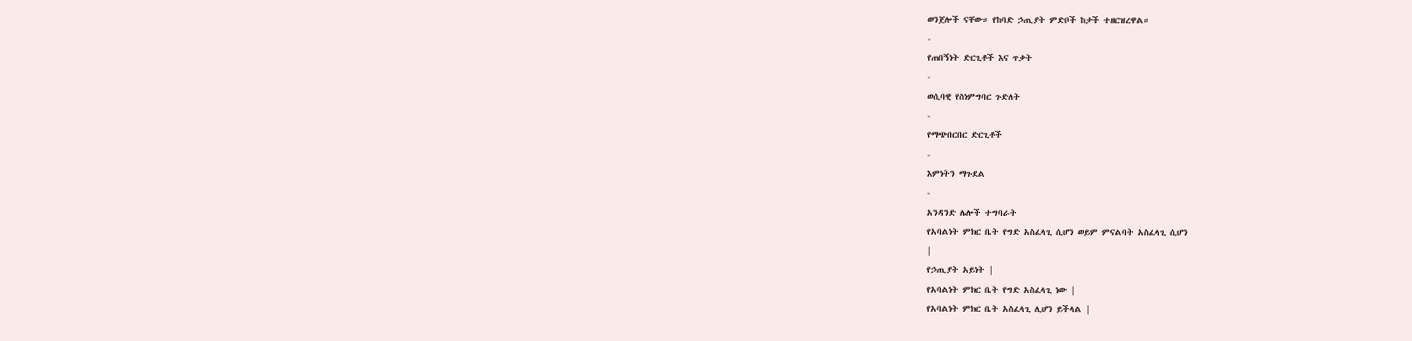ወንጀሎች ናቸው። የከባድ ኃጢያት ምድቦች ከታች ተዘርዝረዋል።
-
የጠበኝነት ድርጊቶች እና ጥቃት
-
ወሲባዊ የስነምግባር ጉድለት
-
የማጭበርበር ድርጊቶች
-
እምነትን ማጉደል
-
አንዳንድ ሌሎች ተግባራት
የአባልነት ምክር ቤት የግድ አስፈላጊ ሲሆን ወይም ምናልባት አስፈላጊ ሲሆን
|
የኃጢያት አይነት |
የአባልነት ምክር ቤት የግድ አስፈላጊ ነው |
የአባልነት ምክር ቤት አስፈላጊ ሊሆን ይችላል |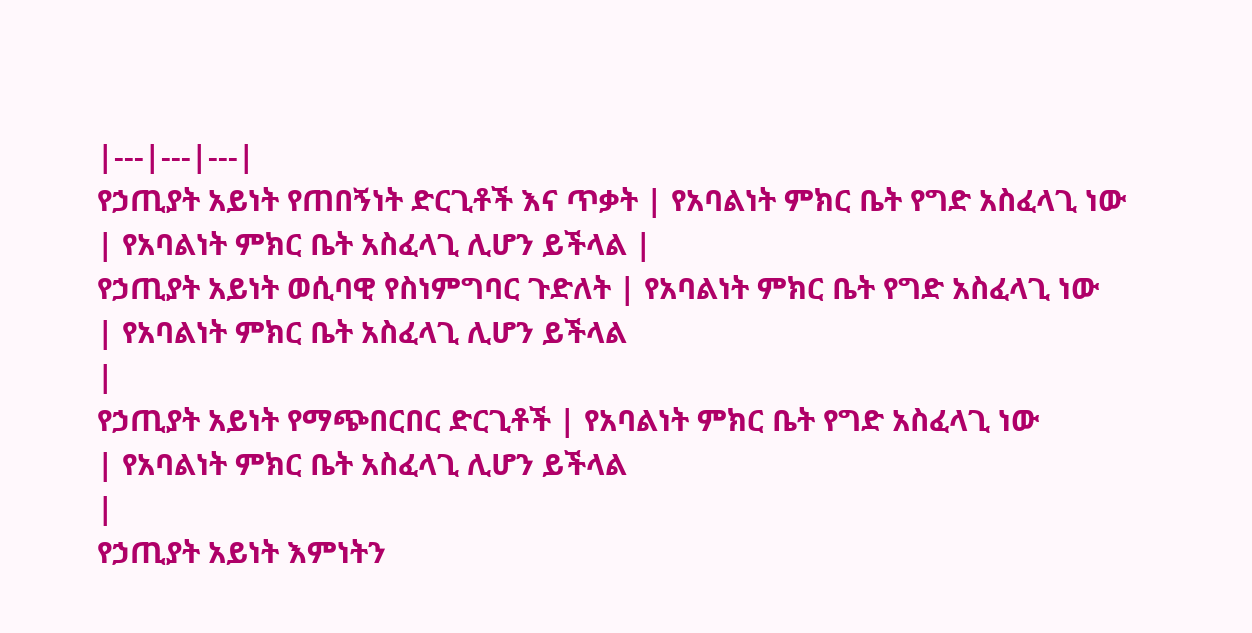|---|---|---|
የኃጢያት አይነት የጠበኝነት ድርጊቶች እና ጥቃት | የአባልነት ምክር ቤት የግድ አስፈላጊ ነው
| የአባልነት ምክር ቤት አስፈላጊ ሊሆን ይችላል |
የኃጢያት አይነት ወሲባዊ የስነምግባር ጉድለት | የአባልነት ምክር ቤት የግድ አስፈላጊ ነው
| የአባልነት ምክር ቤት አስፈላጊ ሊሆን ይችላል
|
የኃጢያት አይነት የማጭበርበር ድርጊቶች | የአባልነት ምክር ቤት የግድ አስፈላጊ ነው
| የአባልነት ምክር ቤት አስፈላጊ ሊሆን ይችላል
|
የኃጢያት አይነት እምነትን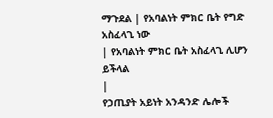ማጉደል | የአባልነት ምክር ቤት የግድ አስፈላጊ ነው
| የአባልነት ምክር ቤት አስፈላጊ ሊሆን ይችላል
|
የኃጢያት አይነት አንዳንድ ሌሎች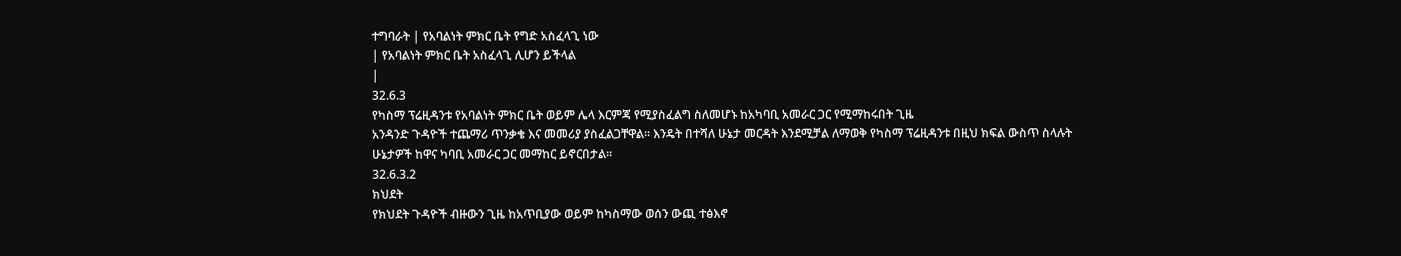ተግባራት | የአባልነት ምክር ቤት የግድ አስፈላጊ ነው
| የአባልነት ምክር ቤት አስፈላጊ ሊሆን ይችላል
|
32.6.3
የካስማ ፕሬዚዳንቱ የአባልነት ምክር ቤት ወይም ሌላ እርምጃ የሚያስፈልግ ስለመሆኑ ከአካባቢ አመራር ጋር የሚማከሩበት ጊዜ
አንዳንድ ጉዳዮች ተጨማሪ ጥንቃቄ እና መመሪያ ያስፈልጋቸዋል። እንዴት በተሻለ ሁኔታ መርዳት እንደሚቻል ለማወቅ የካስማ ፕሬዚዳንቱ በዚህ ክፍል ውስጥ ስላሉት ሁኔታዎች ከዋና ካባቢ አመራር ጋር መማከር ይኖርበታል።
32.6.3.2
ክህደት
የክህደት ጉዳዮች ብዙውን ጊዜ ከአጥቢያው ወይም ከካስማው ወሰን ውጪ ተፅእኖ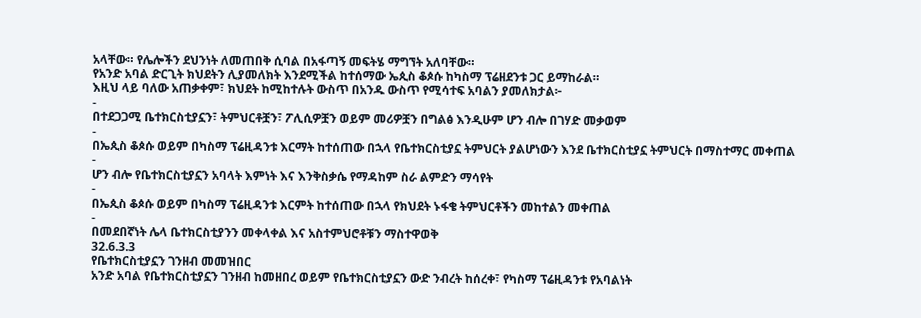አላቸው። የሌሎችን ደህንነት ለመጠበቅ ሲባል በአፋጣኝ መፍትሄ ማግኘት አለባቸው።
የአንድ አባል ድርጊት ክህደትን ሊያመለክት እንደሚችል ከተሰማው ኤጲስ ቆጶሱ ከካስማ ፕሬዘደንቱ ጋር ይማከራል።
እዚህ ላይ ባለው አጠቃቀም፣ ክህደት ከሚከተሉት ውስጥ በአንዱ ውስጥ የሚሳተፍ አባልን ያመለክታል፦
-
በተደጋጋሚ ቤተክርስቲያኗን፣ ትምህርቶቿን፣ ፖሊሲዎቿን ወይም መሪዎቿን በግልፅ እንዲሁም ሆን ብሎ በገሃድ መቃወም
-
በኤጲስ ቆጶሱ ወይም በካስማ ፕሬዚዳንቱ እርማት ከተሰጠው በኋላ የቤተክርስቲያኗ ትምህርት ያልሆነውን እንደ ቤተክርስቲያኗ ትምህርት በማስተማር መቀጠል
-
ሆን ብሎ የቤተክርስቲያኗን አባላት እምነት እና እንቅስቃሴ የማዳከም ስራ ልምድን ማሳየት
-
በኤጲስ ቆጶሱ ወይም በካስማ ፕሬዚዳንቱ እርምት ከተሰጠው በኋላ የክህደት ኑፋቄ ትምህርቶችን መከተልን መቀጠል
-
በመደበኛነት ሌላ ቤተክርስቲያንን መቀላቀል እና አስተምህሮቶቹን ማስተዋወቅ
32.6.3.3
የቤተክርስቲያኗን ገንዘብ መመዝበር
አንድ አባል የቤተክርስቲያኗን ገንዘብ ከመዘበረ ወይም የቤተክርስቲያኗን ውድ ንብረት ከሰረቀ፣ የካስማ ፕሬዚዳንቱ የአባልነት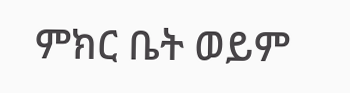ምክር ቤት ወይም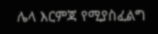ሌላ እርምጃ የሚያስፈልግ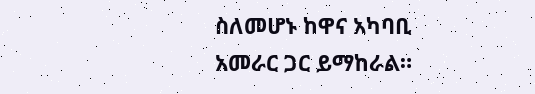ስለመሆኑ ከዋና አካባቢ አመራር ጋር ይማከራል።